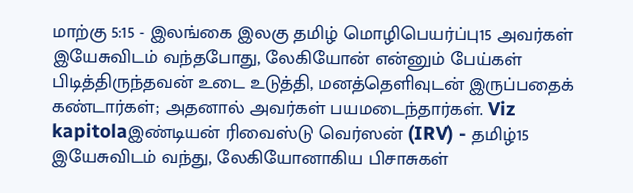மாற்கு 5:15 - இலங்கை இலகு தமிழ் மொழிபெயர்ப்பு15 அவர்கள் இயேசுவிடம் வந்தபோது, லேகியோன் என்னும் பேய்கள் பிடித்திருந்தவன் உடை உடுத்தி, மனத்தெளிவுடன் இருப்பதைக் கண்டார்கள்; அதனால் அவர்கள் பயமடைந்தார்கள். Viz kapitolaஇண்டியன் ரிவைஸ்டு வெர்ஸன் (IRV) - தமிழ்15 இயேசுவிடம் வந்து, லேகியோனாகிய பிசாசுகள்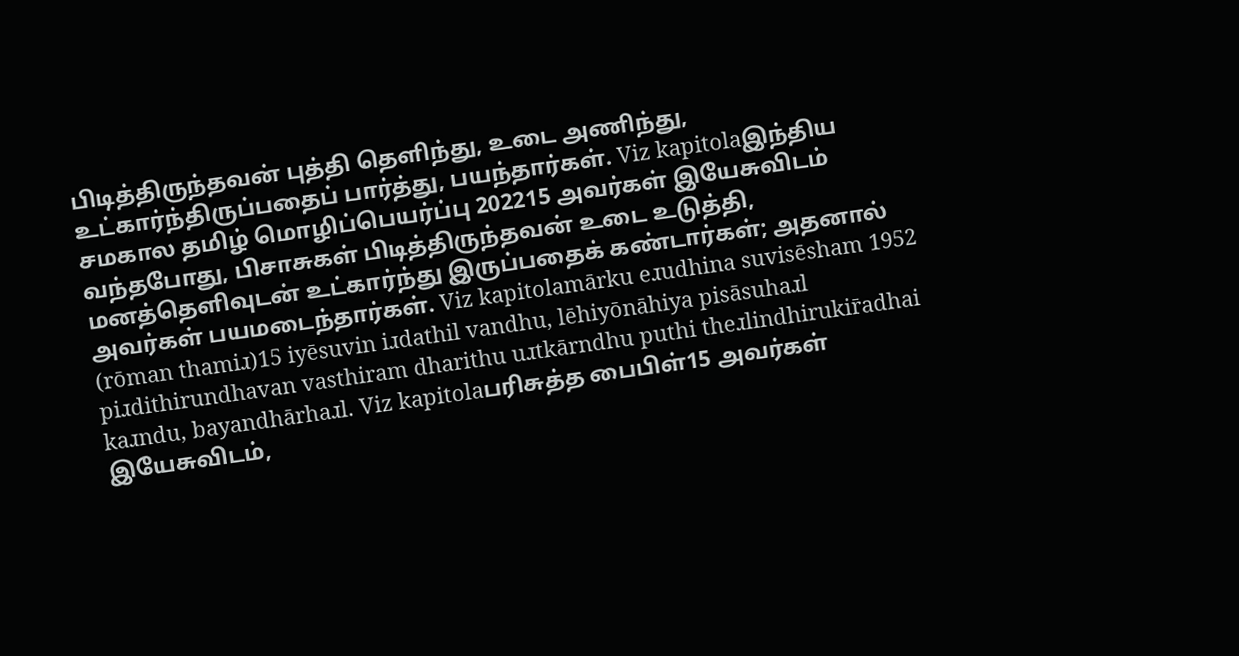பிடித்திருந்தவன் புத்தி தெளிந்து, உடை அணிந்து, உட்கார்ந்திருப்பதைப் பார்த்து, பயந்தார்கள். Viz kapitolaஇந்திய சமகால தமிழ் மொழிப்பெயர்ப்பு 202215 அவர்கள் இயேசுவிடம் வந்தபோது, பிசாசுகள் பிடித்திருந்தவன் உடை உடுத்தி, மனத்தெளிவுடன் உட்கார்ந்து இருப்பதைக் கண்டார்கள்; அதனால் அவர்கள் பயமடைந்தார்கள். Viz kapitolamārku eɹudhina suvisēsham 1952 (rōman thamiɹ)15 iyēsuvin iɹdathil vandhu, lēhiyōnāhiya pisāsuhaɹl piɹdithirundhavan vasthiram dharithu uɹtkārndhu puthi theɹlindhirukir̄adhai kaɹndu, bayandhārhaɹl. Viz kapitolaபரிசுத்த பைபிள்15 அவர்கள் இயேசுவிடம்,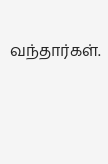வந்தார்கள்.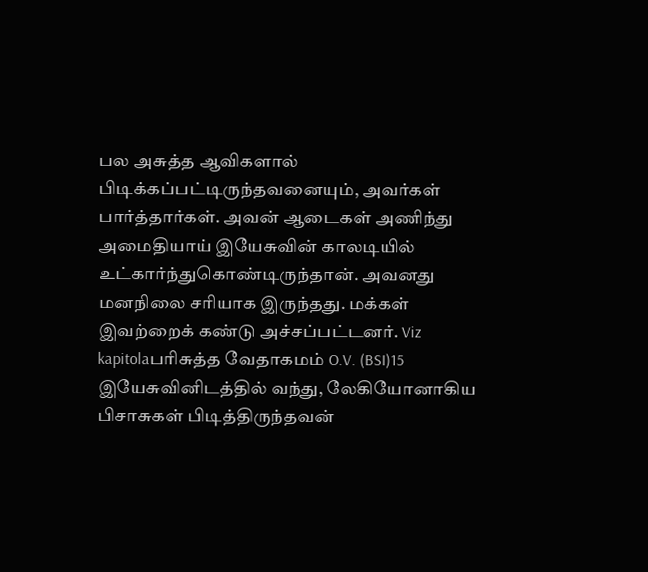பல அசுத்த ஆவிகளால் பிடிக்கப்பட்டிருந்தவனையும், அவர்கள் பார்த்தார்கள். அவன் ஆடைகள் அணிந்து அமைதியாய் இயேசுவின் காலடியில் உட்கார்ந்துகொண்டிருந்தான். அவனது மனநிலை சரியாக இருந்தது. மக்கள் இவற்றைக் கண்டு அச்சப்பட்டனர். Viz kapitolaபரிசுத்த வேதாகமம் O.V. (BSI)15 இயேசுவினிடத்தில் வந்து, லேகியோனாகிய பிசாசுகள் பிடித்திருந்தவன்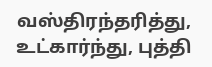வஸ்திரந்தரித்து, உட்கார்ந்து, புத்தி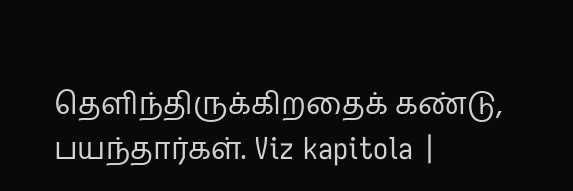தெளிந்திருக்கிறதைக் கண்டு, பயந்தார்கள். Viz kapitola |